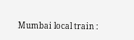Mumbai local train :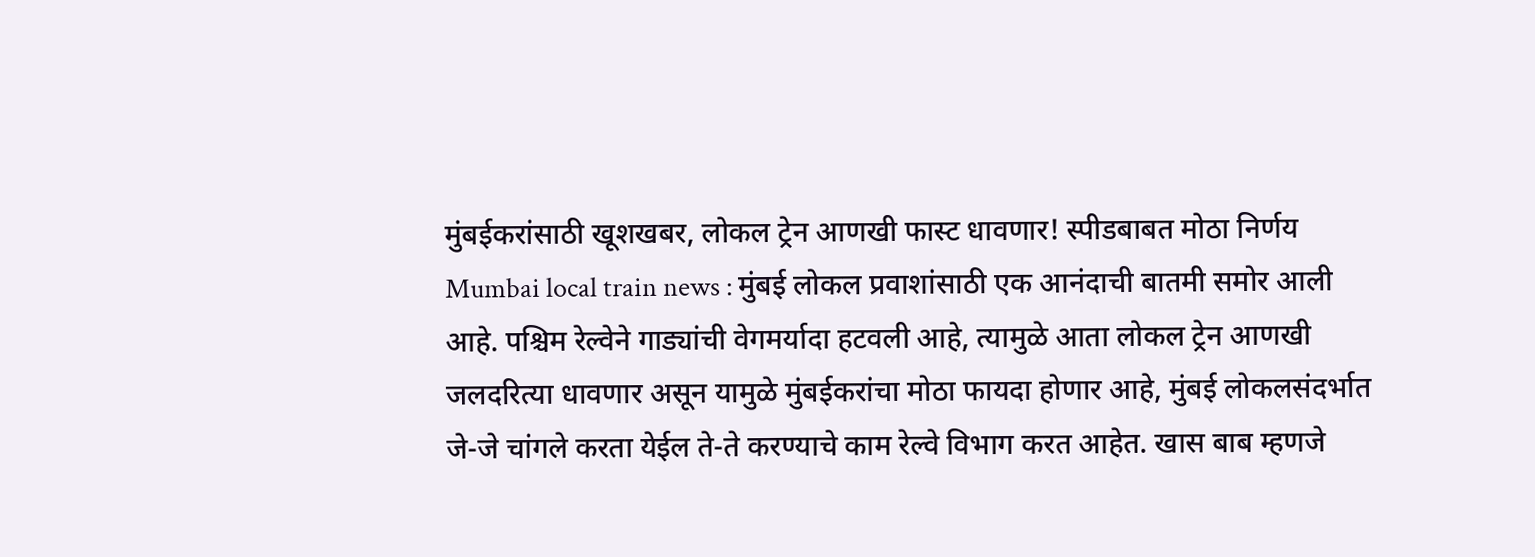मुंबईकरांसाठी खूशखबर, लोकल ट्रेन आणखी फास्ट धावणार! स्पीडबाबत मोठा निर्णय
Mumbai local train news : मुंबई लोकल प्रवाशांसाठी एक आनंदाची बातमी समोर आली आहे. पश्चिम रेल्वेने गाड्यांची वेगमर्यादा हटवली आहे, त्यामुळे आता लोकल ट्रेन आणखी जलदरित्या धावणार असून यामुळे मुंबईकरांचा मोठा फायदा होणार आहे, मुंबई लोकलसंदर्भात जे-जे चांगले करता येईल ते-ते करण्याचे काम रेल्वे विभाग करत आहेत. खास बाब म्हणजे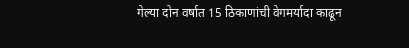गेल्या दोन वर्षात 15 ठिकाणांची वेगमर्यादा काढून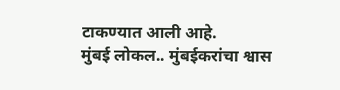टाकण्यात आली आहे.
मुंबई लोकल.. मुंबईकरांचा श्वास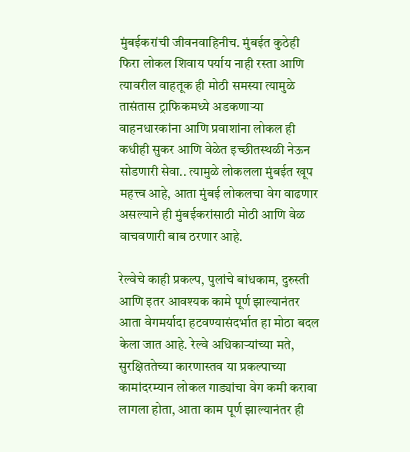मुंबईकरांची जीवनवाहिनीच. मुंबईत कुठेही फिरा लोकल शिवाय पर्याय नाही रस्ता आणि त्यावरील वाहतूक ही मोठी समस्या त्यामुळे तासंतास ट्राफिकमध्ये अडकणाऱ्या वाहनधारकांना आणि प्रवाशांना लोकल ही कधीही सुकर आणि वेळेत इच्छीतस्थळी नेऊन सोडणारी सेवा.. त्यामुळे लोकलला मुंबईत खूप महत्त्व आहे, आता मुंबई लोकलचा वेग वाढणार असल्याने ही मुंबईकरांसाठी मोठी आणि वेळ वाचवणारी बाब ठरणार आहे.

रेल्वेचे काही प्रकल्प, पुलांचे बांधकाम, दुरुस्ती आणि इतर आवश्यक कामे पूर्ण झाल्यानंतर आता वेगमर्यादा हटवण्यासंदर्भात हा मोठा बदल केला जात आहे. रेल्वे अधिकाऱ्यांच्या मते, सुरक्षिततेच्या कारणास्तव या प्रकल्पाच्या कामांदरम्यान लोकल गाड्यांचा वेग कमी करावा लागला होता, आता काम पूर्ण झाल्यानंतर ही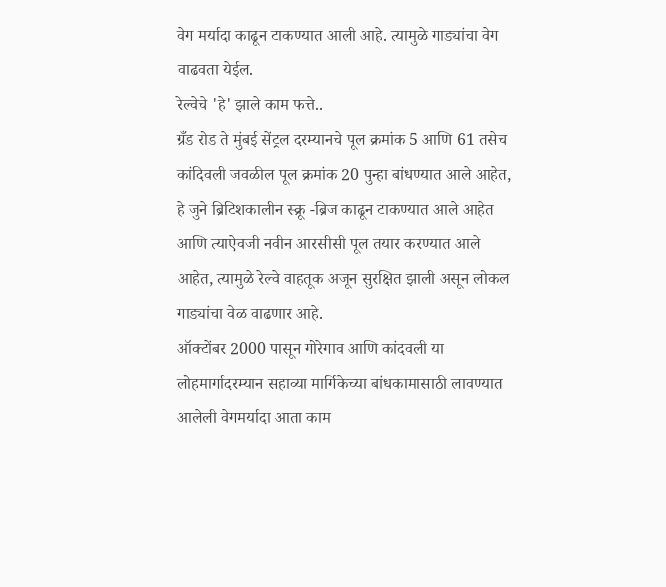वेग मर्यादा काढून टाकण्यात आली आहे. त्यामुळे गाड्यांचा वेग वाढवता येईल.
रेल्वेचे 'हे' झाले काम फत्ते..
ग्रँड रोड ते मुंबई सेंट्रल दरम्यानचे पूल क्रमांक 5 आणि 61 तसेच कांदिवली जवळील पूल क्रमांक 20 पुन्हा बांधण्यात आले आहेत, हे जुने ब्रिटिशकालीन स्क्रू -ब्रिज काढून टाकण्यात आले आहेत आणि त्याऐवजी नवीन आरसीसी पूल तयार करण्यात आले आहेत, त्यामुळे रेल्वे वाहतूक अजून सुरक्षित झाली असून लोकल गाड्यांचा वेळ वाढणार आहे.
ऑक्टोंबर 2000 पासून गोरेगाव आणि कांदवली या लोहमार्गादरम्यान सहाव्या मार्गिकेच्या बांधकामासाठी लावण्यात आलेली वेगमर्यादा आता काम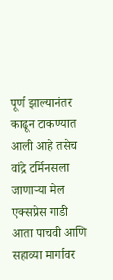पूर्ण झाल्यानंतर काढून टाकण्यात आली आहे तसेच वांद्रे टर्मिनसला जाणाऱ्या मेल एक्सप्रेस गाडी आता पाचवी आणि सहाव्या मार्गावर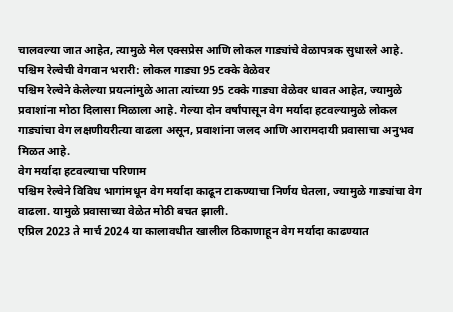चालवल्या जात आहेत, त्यामुळे मेल एक्सप्रेस आणि लोकल गाड्यांचे वेळापत्रक सुधारले आहे.
पश्चिम रेल्वेची वेगवान भरारी: लोकल गाड्या 95 टक्के वेळेवर
पश्चिम रेल्वेने केलेल्या प्रयत्नांमुळे आता त्यांच्या 95 टक्के गाड्या वेळेवर धावत आहेत, ज्यामुळे प्रवाशांना मोठा दिलासा मिळाला आहे. गेल्या दोन वर्षांपासून वेग मर्यादा हटवल्यामुळे लोकल गाड्यांचा वेग लक्षणीयरीत्या वाढला असून, प्रवाशांना जलद आणि आरामदायी प्रवासाचा अनुभव मिळत आहे.
वेग मर्यादा हटवल्याचा परिणाम
पश्चिम रेल्वेने विविध भागांमधून वेग मर्यादा काढून टाकण्याचा निर्णय घेतला, ज्यामुळे गाड्यांचा वेग वाढला. यामुळे प्रवासाच्या वेळेत मोठी बचत झाली.
एप्रिल 2023 ते मार्च 2024 या कालावधीत खालील ठिकाणाहून वेग मर्यादा काढण्यात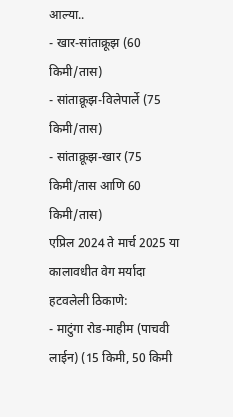आल्या..
- खार-सांताक्रूझ (60 किमी/तास)
- सांताक्रूझ-विलेपार्ले (75 किमी/तास)
- सांताक्रूझ-खार (75 किमी/तास आणि 60 किमी/तास)
एप्रिल 2024 ते मार्च 2025 या कालावधीत वेग मर्यादा हटवलेली ठिकाणे:
- माटुंगा रोड-माहीम (पाचवी लाईन) (15 किमी, 50 किमी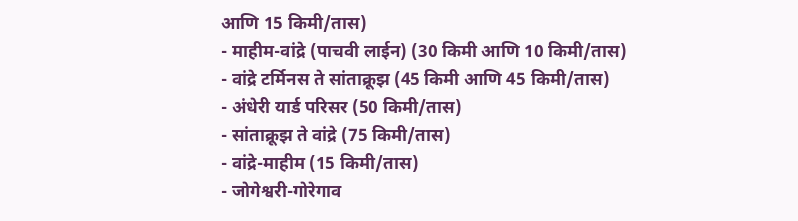आणि 15 किमी/तास)
- माहीम-वांद्रे (पाचवी लाईन) (30 किमी आणि 10 किमी/तास)
- वांद्रे टर्मिनस ते सांताक्रूझ (45 किमी आणि 45 किमी/तास)
- अंधेरी यार्ड परिसर (50 किमी/तास)
- सांताक्रूझ ते वांद्रे (75 किमी/तास)
- वांद्रे-माहीम (15 किमी/तास)
- जोगेश्वरी-गोरेगाव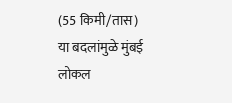(55 किमी/तास)
या बदलांमुळे मुंबई लोकल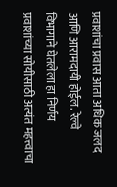प्रवाशांचा प्रवास आता अधिक जलद आणि आरामदायी होईल. रेल्वे विभागाने घेतलेला हा निर्णय प्रवाशांच्या सोयीसाठी अत्यंत महत्त्वाचा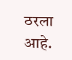ठरला आहे.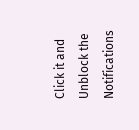Click it and Unblock the Notifications